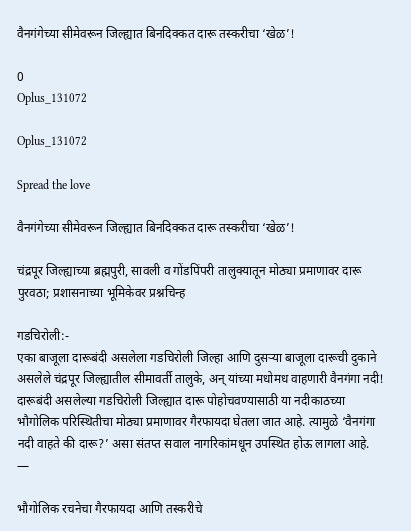वैनगंगेच्या सीमेवरून जिल्ह्यात बिनदिक्कत दारू तस्करीचा ‘खेळ’!

0
Oplus_131072

Oplus_131072

Spread the love

वैनगंगेच्या सीमेवरून जिल्ह्यात बिनदिक्कत दारू तस्करीचा ‘खेळ’!

चंद्रपूर जिल्ह्याच्या ब्रह्मपुरी, सावली व गोंडपिंपरी तालुक्यातून मोठ्या प्रमाणावर दारू पुरवठा; प्रशासनाच्या भूमिकेवर प्रश्नचिन्ह

गडचिरोली:-
एका बाजूला दारूबंदी असलेला गडचिरोली जिल्हा आणि दुसऱ्या बाजूला दारूची दुकाने असलेले चंद्रपूर जिल्ह्यातील सीमावर्ती तालुके, अन् यांच्या मधोमध वाहणारी वैनगंगा नदी! दारूबंदी असलेल्या गडचिरोली जिल्ह्यात दारू पोहोचवण्यासाठी या नदीकाठच्या भौगोलिक परिस्थितीचा मोठ्या प्रमाणावर गैरफायदा घेतला जात आहे. त्यामुळे ‘वैनगंगा नदी वाहते की दारू?’ असा संतप्त सवाल नागरिकांमधून उपस्थित होऊ लागला आहे.                           —

भौगोलिक रचनेचा गैरफायदा आणि तस्करीचे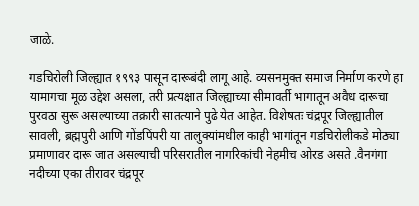जाळे.

गडचिरोली जिल्ह्यात १९९३ पासून दारूबंदी लागू आहे. व्यसनमुक्त समाज निर्माण करणे हा यामागचा मूळ उद्देश असला, तरी प्रत्यक्षात जिल्ह्याच्या सीमावर्ती भागातून अवैध दारूचा पुरवठा सुरू असल्याच्या तक्रारी सातत्याने पुढे येत आहेत. विशेषतः चंद्रपूर जिल्ह्यातील सावली, ब्रह्मपुरी आणि गोंडपिंपरी या तालुक्यांमधील काही भागांतून गडचिरोलीकडे मोठ्या प्रमाणावर दारू जात असल्याची परिसरातील नागरिकांची नेहमीच ओरड असते .वैनगंगा नदीच्या एका तीरावर चंद्रपूर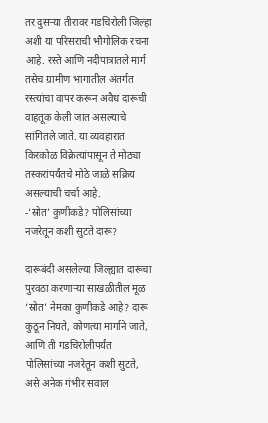तर दुसऱ्या तीरावर गडचिरोली जिल्हा अशी या परिसराची भौगोलिक रचना आहे. रस्ते आणि नदीपात्रातले मार्ग तसेच ग्रामीण भागातील अंतर्गत रस्त्यांचा वापर करून अवैध दारूची वाहतूक केली जात असल्याचे सांगितले जाते. या व्यवहारात किरकोळ विक्रेत्यांपासून ते मोठ्या तस्करांपर्यंतचे मोठे जाळे सक्रिय असल्याची चर्चा आहे.
-‘स्रोत’ कुणीकडे? पोलिसांच्या नजरेतून कशी सुटते दारू?

दारूबंदी असलेल्या जिल्ह्यात दारूचा पुरवठा करणाऱ्या साखळीतील मूळ ‘स्रोत’ नेमका कुणीकडे आहे? दारू कुठून निघते, कोणत्या मार्गाने जाते, आणि ती गडचिरोलीपर्यंत पोलिसांच्या नजरेतून कशी सुटते, असे अनेक गंभीर सवाल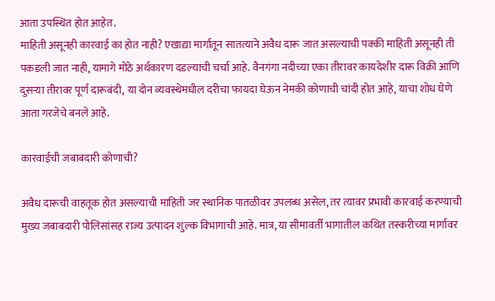आता उपस्थित होत आहेत.
माहिती असूनही कारवाई का होत नाही? एखाद्या मार्गातून सातत्याने अवैध दारू जात असल्याची पक्की माहिती असूनही ती पकडली जात नाही, यामागे मोठे अर्थकारण दडल्याची चर्चा आहे. वैनगंगा नदीच्या एका तीरावर कायदेशीर दारू विक्री आणि दुसऱ्या तीरावर पूर्ण दारूबंदी, या दोन व्यवस्थेमधील दरीचा फायदा घेऊन नेमकी कोणाची चांदी होत आहे, याचा शोध घेणे आता गरजेचे बनले आहे.

कारवाईची जबाबदारी कोणाची?

अवैध दारूची वाहतूक होत असल्याची माहिती जर स्थानिक पातळीवर उपलब्ध असेल, तर त्यावर प्रभावी कारवाई करण्याची मुख्य जबाबदारी पोलिसांसह राज्य उत्पादन शुल्क विभागाची आहे. मात्र, या सीमावर्ती भागातील कथित तस्करीच्या मार्गावर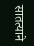सातत्याने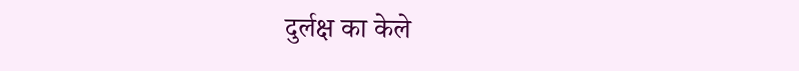दुर्लक्ष का केले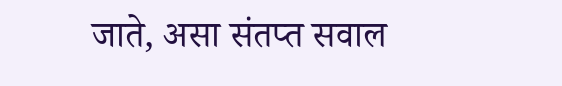जाते, असा संतप्त सवाल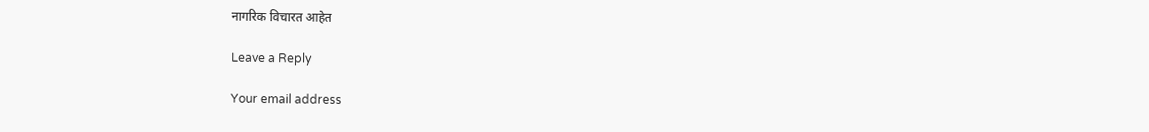नागरिक विचारत आहेत

Leave a Reply

Your email address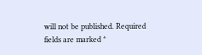will not be published. Required fields are marked *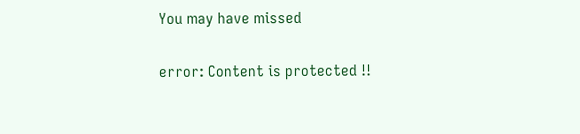You may have missed

error: Content is protected !!